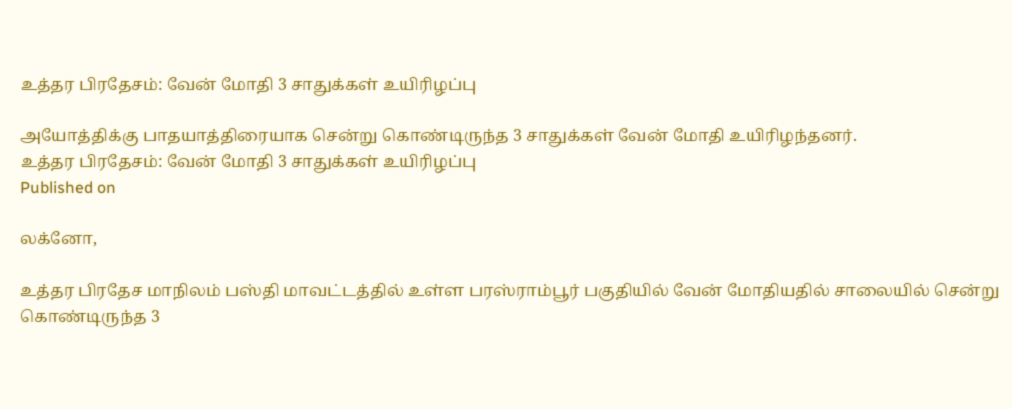உத்தர பிரதேசம்: வேன் மோதி 3 சாதுக்கள் உயிரிழப்பு

அயோத்திக்கு பாதயாத்திரையாக சென்று கொண்டிருந்த 3 சாதுக்கள் வேன் மோதி உயிரிழந்தனர்.
உத்தர பிரதேசம்: வேன் மோதி 3 சாதுக்கள் உயிரிழப்பு
Published on

லக்னோ,

உத்தர பிரதேச மாநிலம் பஸ்தி மாவட்டத்தில் உள்ள பரஸ்ராம்பூர் பகுதியில் வேன் மோதியதில் சாலையில் சென்று கொண்டிருந்த 3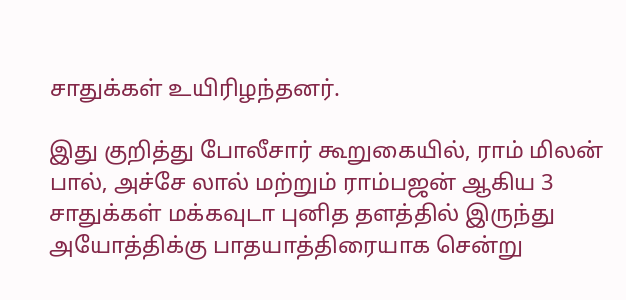சாதுக்கள் உயிரிழந்தனர்.

இது குறித்து போலீசார் கூறுகையில், ராம் மிலன் பால், அச்சே லால் மற்றும் ராம்பஜன் ஆகிய 3 சாதுக்கள் மக்கவுடா புனித தளத்தில் இருந்து அயோத்திக்கு பாதயாத்திரையாக சென்று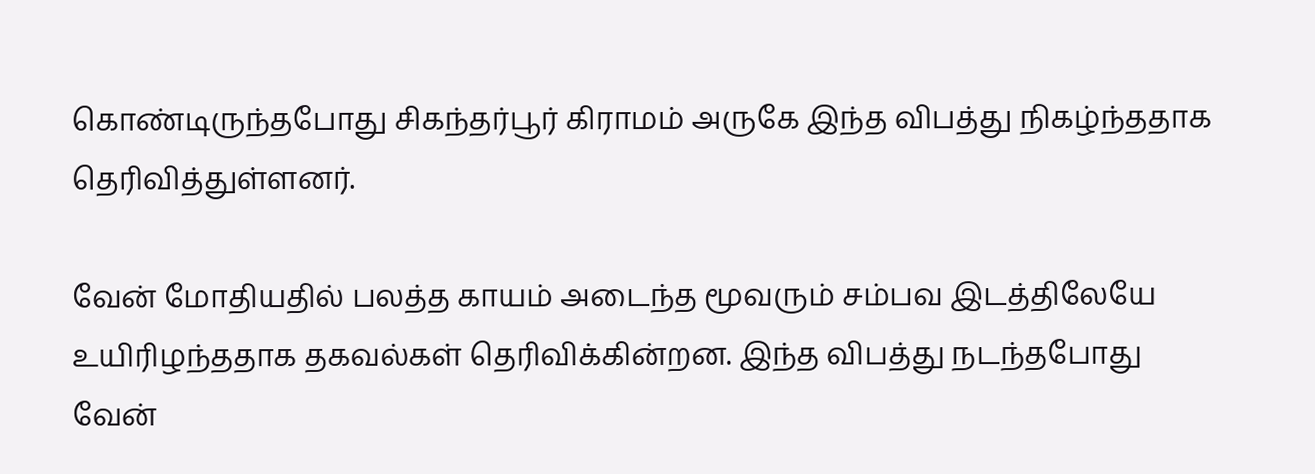கொண்டிருந்தபோது சிகந்தர்பூர் கிராமம் அருகே இந்த விபத்து நிகழ்ந்ததாக தெரிவித்துள்ளனர்.

வேன் மோதியதில் பலத்த காயம் அடைந்த மூவரும் சம்பவ இடத்திலேயே உயிரிழந்ததாக தகவல்கள் தெரிவிக்கின்றன. இந்த விபத்து நடந்தபோது வேன்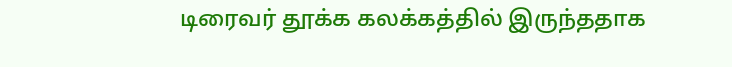டிரைவர் தூக்க கலக்கத்தில் இருந்ததாக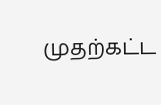முதற்கட்ட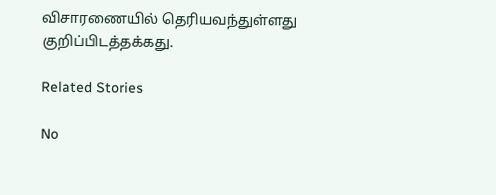விசாரணையில் தெரியவந்துள்ளது குறிப்பிடத்தக்கது.

Related Stories

No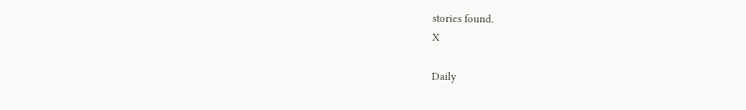stories found.
X

Daily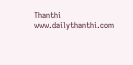Thanthi
www.dailythanthi.com